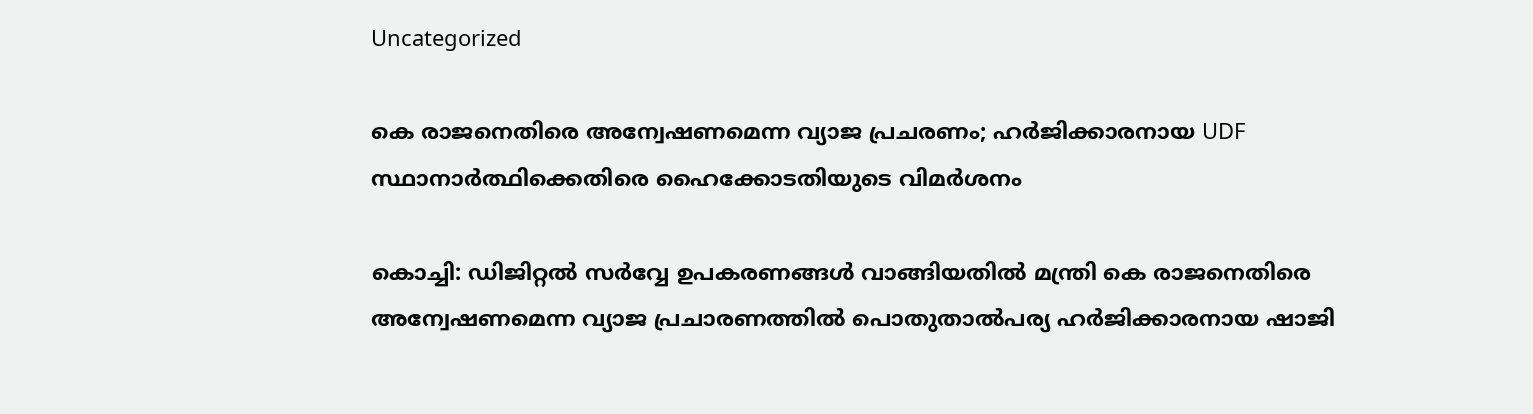Uncategorized

കെ രാജനെതിരെ അന്വേഷണമെന്ന വ്യാജ പ്രചരണം; ഹർജിക്കാരനായ UDF സ്ഥാനാർത്ഥിക്കെതിരെ ഹൈക്കോടതിയുടെ വിമര്‍ശനം

കൊച്ചി: ഡിജിറ്റല്‍ സര്‍വ്വേ ഉപകരണങ്ങള്‍ വാങ്ങിയതില്‍ മന്ത്രി കെ രാജനെതിരെ അന്വേഷണമെന്ന വ്യാജ പ്രചാരണത്തില്‍ പൊതുതാല്‍പര്യ ഹര്‍ജിക്കാരനായ ഷാജി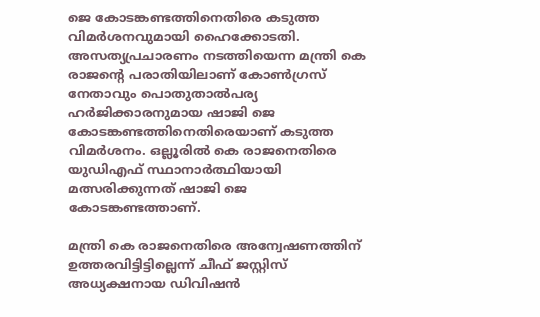ജെ കോടങ്കണ്ടത്തിനെതിരെ കടുത്ത വിമര്‍ശനവുമായി ഹൈക്കോടതി. അസത്യപ്രചാരണം നടത്തിയെന്ന മന്ത്രി കെ രാജന്റെ പരാതിയിലാണ് കോണ്‍ഗ്രസ് നേതാവും പൊതുതാല്‍പര്യ ഹര്‍ജിക്കാരനുമായ ഷാജി ജെ കോടങ്കണ്ടത്തിനെതിരെയാണ് കടുത്ത വിമര്‍ശനം. ഒല്ലൂരില്‍ കെ രാജനെതിരെ യുഡിഎഫ് സ്ഥാനാര്‍ത്ഥിയായി മത്സരിക്കുന്നത് ഷാജി ജെ കോടങ്കണ്ടത്താണ്.

മന്ത്രി കെ രാജനെതിരെ അന്വേഷണത്തിന് ഉത്തരവിട്ടിട്ടില്ലെന്ന് ചീഫ് ജസ്റ്റിസ് അധ്യക്ഷനായ ഡിവിഷന്‍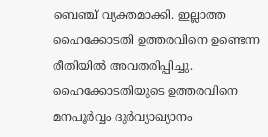ബെഞ്ച് വ്യക്തമാക്കി. ഇല്ലാത്ത ഹൈക്കോടതി ഉത്തരവിനെ ഉണ്ടെന്ന രീതിയില്‍ അവതരിപ്പിച്ചു. ഹൈക്കോടതിയുടെ ഉത്തരവിനെ മനപൂര്‍വ്വം ദുര്‍വ്യാഖ്യാനം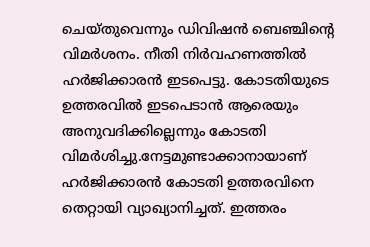ചെയ്തുവെന്നും ഡിവിഷന്‍ ബെഞ്ചിന്റെ വിമര്‍ശനം. നീതി നിര്‍വഹണത്തില്‍ ഹര്‍ജിക്കാരന്‍ ഇടപെട്ടു. കോടതിയുടെ ഉത്തരവില്‍ ഇടപെടാന്‍ ആരെയും അനുവദിക്കില്ലെന്നും കോടതി വിമര്‍ശിച്ചു.നേട്ടമുണ്ടാക്കാനായാണ് ഹര്‍ജിക്കാരന്‍ കോടതി ഉത്തരവിനെ തെറ്റായി വ്യാഖ്യാനിച്ചത്. ഇത്തരം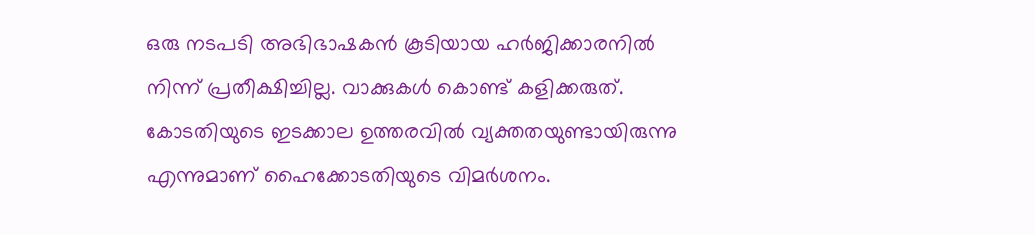ഒരു നടപടി അഭിഭാഷകന്‍ കൂടിയായ ഹര്‍ജിക്കാരനില്‍ നിന്ന് പ്രതീക്ഷിച്ചില്ല. വാക്കുകള്‍ കൊണ്ട് കളിക്കരുത്. കോടതിയുടെ ഇടക്കാല ഉത്തരവില്‍ വ്യക്തതയുണ്ടായിരുന്നു എന്നുമാണ് ഹൈക്കോടതിയുടെ വിമര്‍ശനം.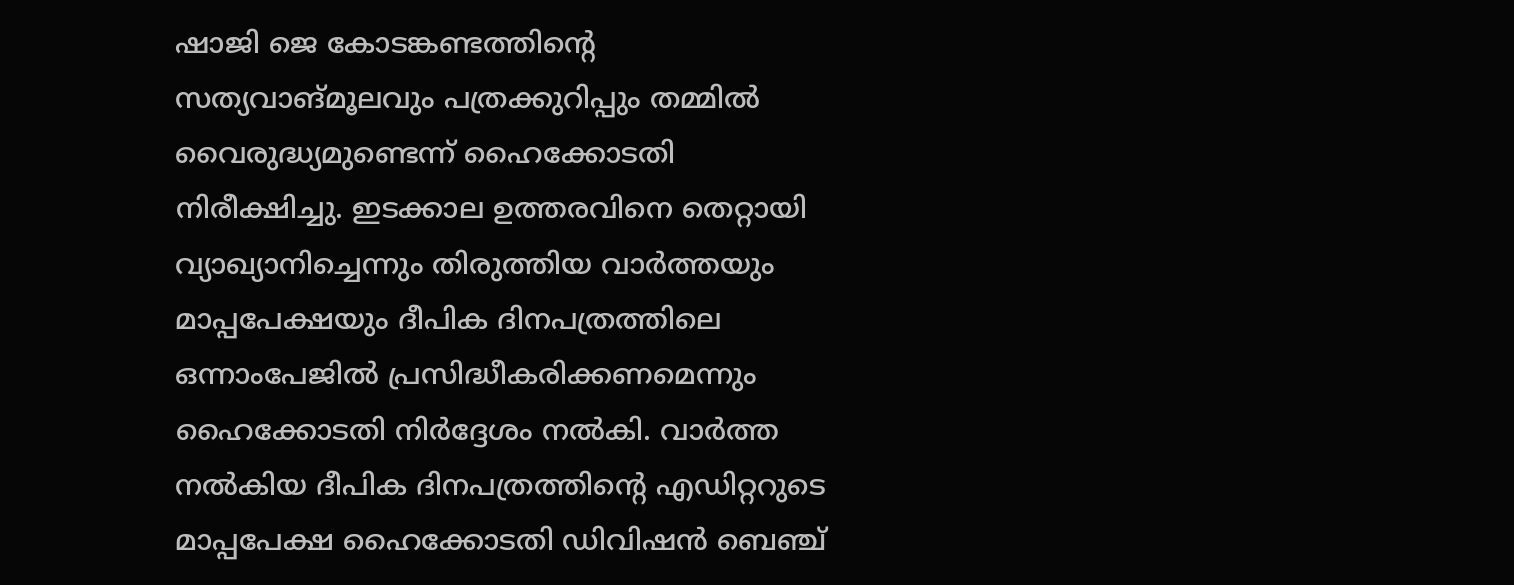ഷാജി ജെ കോടങ്കണ്ടത്തിന്റെ സത്യവാങ്മൂലവും പത്രക്കുറിപ്പും തമ്മില്‍ വൈരുദ്ധ്യമുണ്ടെന്ന് ഹൈക്കോടതി നിരീക്ഷിച്ചു. ഇടക്കാല ഉത്തരവിനെ തെറ്റായി വ്യാഖ്യാനിച്ചെന്നും തിരുത്തിയ വാര്‍ത്തയും മാപ്പപേക്ഷയും ദീപിക ദിനപത്രത്തിലെ ഒന്നാംപേജില്‍ പ്രസിദ്ധീകരിക്കണമെന്നും ഹൈക്കോടതി നിര്‍ദ്ദേശം നല്‍കി. വാര്‍ത്ത നല്‍കിയ ദീപിക ദിനപത്രത്തിന്റെ എഡിറ്ററുടെ മാപ്പപേക്ഷ ഹൈക്കോടതി ഡിവിഷന്‍ ബെഞ്ച്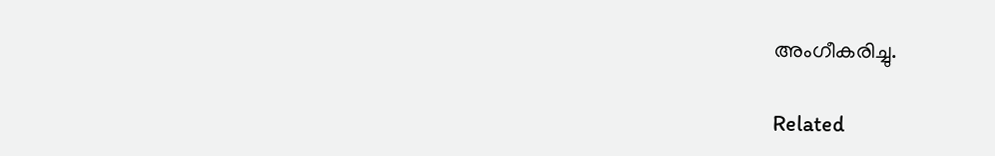അംഗീകരിച്ചു.

Related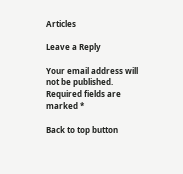Articles

Leave a Reply

Your email address will not be published. Required fields are marked *

Back to top button